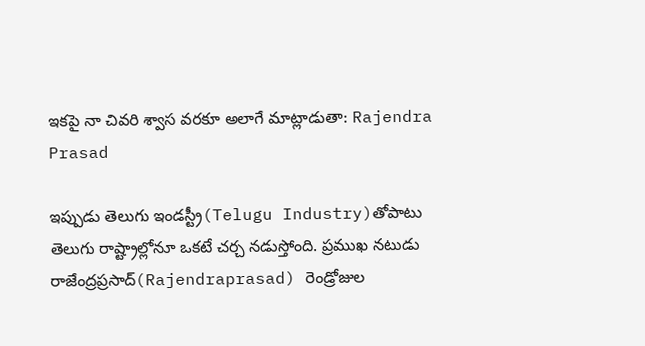ఇకపై నా చివరి శ్వాస వరకూ అలాగే మాట్లాడుతా: Rajendra Prasad

ఇప్పుడు తెలుగు ఇండస్ట్రీ(Telugu Industry)తోపాటు తెలుగు రాష్ట్రాల్లోనూ ఒకటే చర్చ నడుస్తోంది. ప్రముఖ నటుడు రాజేంద్రప్రసాద్(Rajendraprasad) రెండ్రోజుల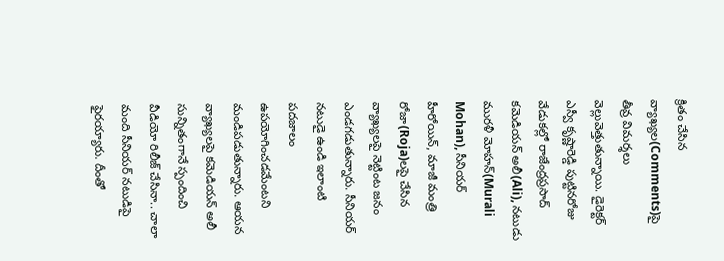క్రితం చేసిన వ్యాఖ్యల(Comments)పై తీవ్ర విమర్శలు వెల్లువెత్తుతున్నాయి. డైరెక్టర్ ఎస్వీ కృష్ణారెడ్డి పుట్టినరోజు వేడుకల్లో రాజేంద్రప్రసాద్ కమెడియన్ అలీ(Ali), నటుడు మురళీ మోహన్(Murali Mohan), సీనియర్ హీరోయిన్, మాజీ మంత్రి రోజా(Roja)లపై చేసిన వ్యాఖ్యలపై నెట్టింట జనం ఎండగడుతున్నారు. సీనియర్ నటుడై ఉండి ఇలాంటి పదజాలం ఉపయోగించడమేంటని మండిపడుతున్నారు. ఆయన వ్యాఖ్యలపై కమెడియన్ అలీ సున్నితంగానే స్పందించి వీడియో రిలీజ్ చేసినా.. చాలా మంది సీనియర్ నటుడిపై ఫైరయ్యారు. దీంతో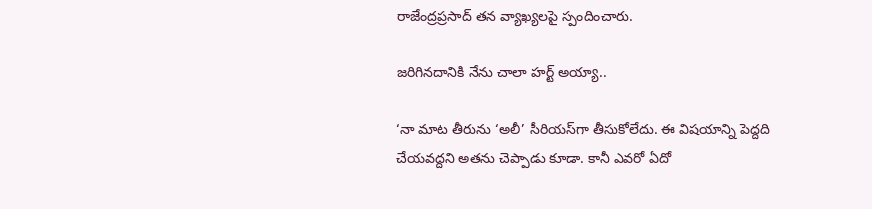రాజేంద్రప్రసాద్ తన వ్యాఖ్యలపై స్పందించారు.

జరిగినదానికి నేను చాలా హర్ట్ అయ్యా..

‘నా మాట తీరును ‘అలీ’ సీరియస్‌గా తీసుకోలేదు. ఈ విషయాన్ని పెద్దది చేయవద్దని అతను చెప్పాడు కూడా. కానీ ఎవరో ఏదో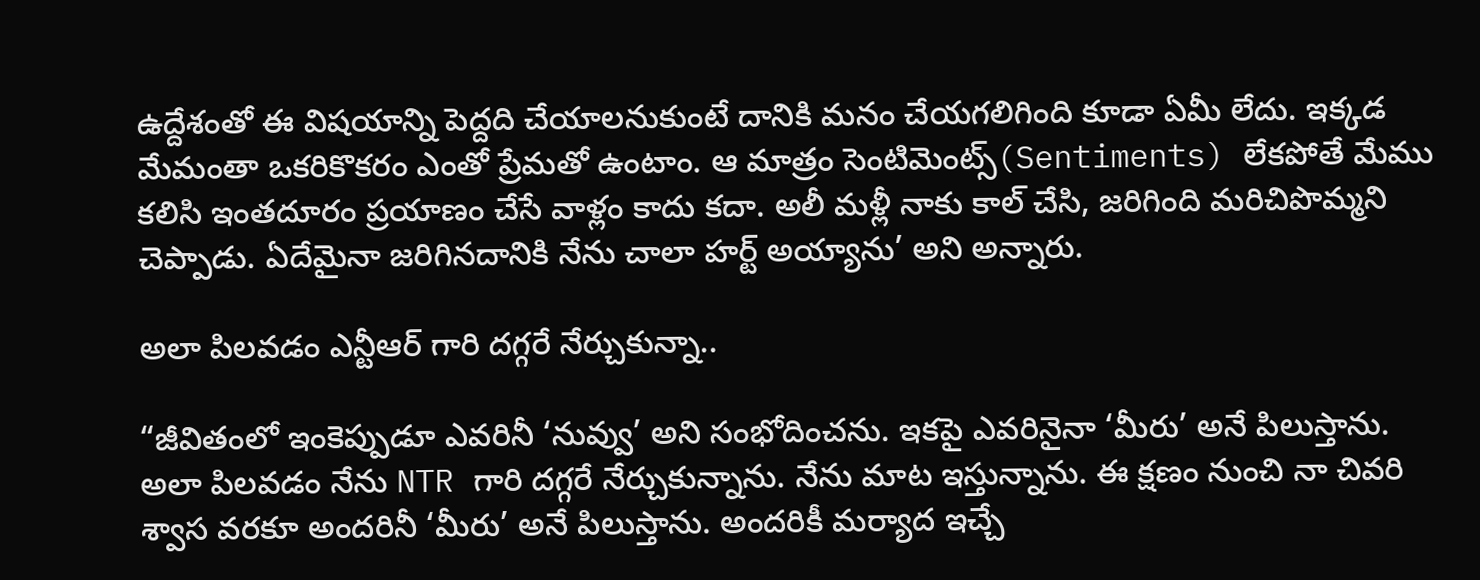ఉద్దేశంతో ఈ విషయాన్ని పెద్దది చేయాలనుకుంటే దానికి మనం చేయగలిగింది కూడా ఏమీ లేదు. ఇక్కడ మేమంతా ఒకరికొకరం ఎంతో ప్రేమతో ఉంటాం. ఆ మాత్రం సెంటిమెంట్స్(Sentiments) లేకపోతే మేము కలిసి ఇంతదూరం ప్రయాణం చేసే వాళ్లం కాదు కదా. అలీ మళ్లీ నాకు కాల్ చేసి, జరిగింది మరిచిపొమ్మని చెప్పాడు. ఏదేమైనా జరిగినదానికి నేను చాలా హర్ట్ అయ్యాను’ అని అన్నారు.

అలా పిలవడం ఎన్టీఆర్ గారి దగ్గరే నేర్చుకున్నా..

“జీవితంలో ఇంకెప్పుడూ ఎవరినీ ‘నువ్వు’ అని సంభోదించను. ఇకపై ఎవరినైనా ‘మీరు’ అనే పిలుస్తాను. అలా పిలవడం నేను NTR గారి దగ్గరే నేర్చుకున్నాను. నేను మాట ఇస్తున్నాను. ఈ క్షణం నుంచి నా చివరి శ్వాస వరకూ అందరినీ ‘మీరు’ అనే పిలుస్తాను. అందరికీ మర్యాద ఇచ్చే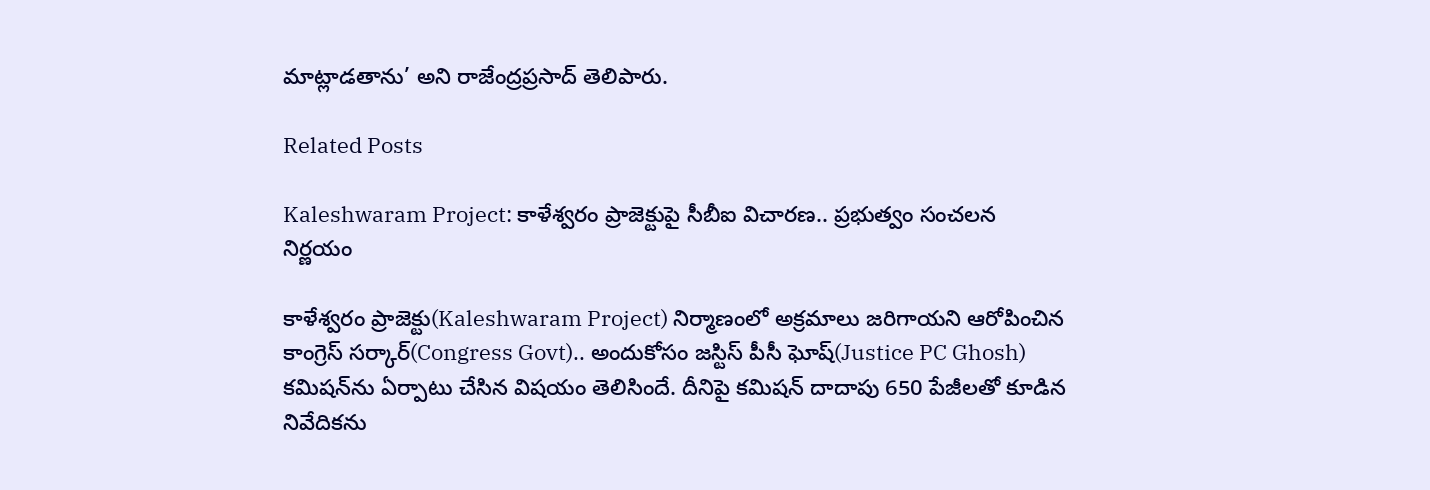మాట్లాడతాను’ అని రాజేంద్రప్రసాద్ తెలిపారు.

Related Posts

Kaleshwaram Project: కాళేశ్వరం ప్రాజెక్టుపై సీబీఐ విచారణ.. ప్రభుత్వం సంచలన నిర్ణయం

కాళేశ్వరం ప్రాజెక్టు(Kaleshwaram Project) నిర్మాణంలో అక్రమాలు జరిగాయని ఆరోపించిన కాంగ్రెస్ సర్కార్(Congress Govt).. అందుకోసం జస్టిస్ పీసీ ఘోష్(Justice PC Ghosh) కమిషన్‌ను ఏర్పాటు చేసిన విషయం తెలిసిందే. దీనిపై కమిషన్ దాదాపు 650 పేజీలతో కూడిన నివేదికను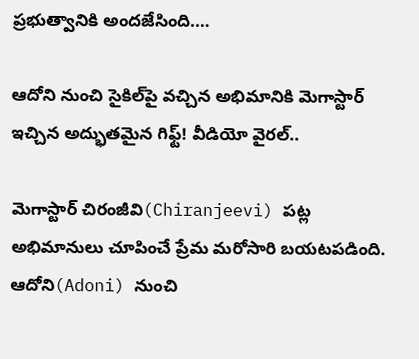ప్రభుత్వానికి అందజేసింది.…

ఆదోని నుంచి సైకిల్‌పై వచ్చిన అభిమానికి మెగాస్టార్ ఇచ్చిన అద్భుతమైన గిఫ్ట్! వీడియో వైరల్..

మెగాస్టార్ చిరంజీవి(Chiranjeevi) పట్ల అభిమానులు చూపించే ప్రేమ మరోసారి బయటపడింది. ఆదోని(Adoni) నుంచి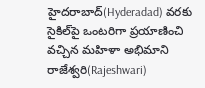హైదరాబాద్(Hyderadad) వరకు సైకిల్‌పై ఒంటరిగా ప్రయాణించి వచ్చిన మహిళా అభిమాని రాజేశ్వరి(Rajeshwari)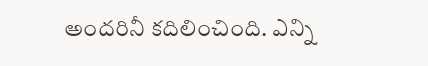అందరినీ కదిలించింది. ఎన్ని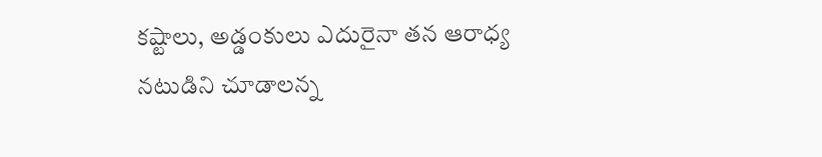కష్టాలు, అడ్డంకులు ఎదురైనా తన ఆరాధ్య నటుడిని చూడాలన్న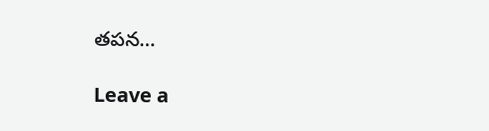తపన…

Leave a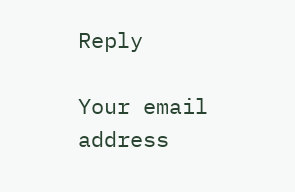Reply

Your email address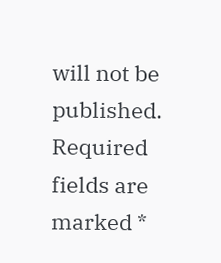will not be published. Required fields are marked *